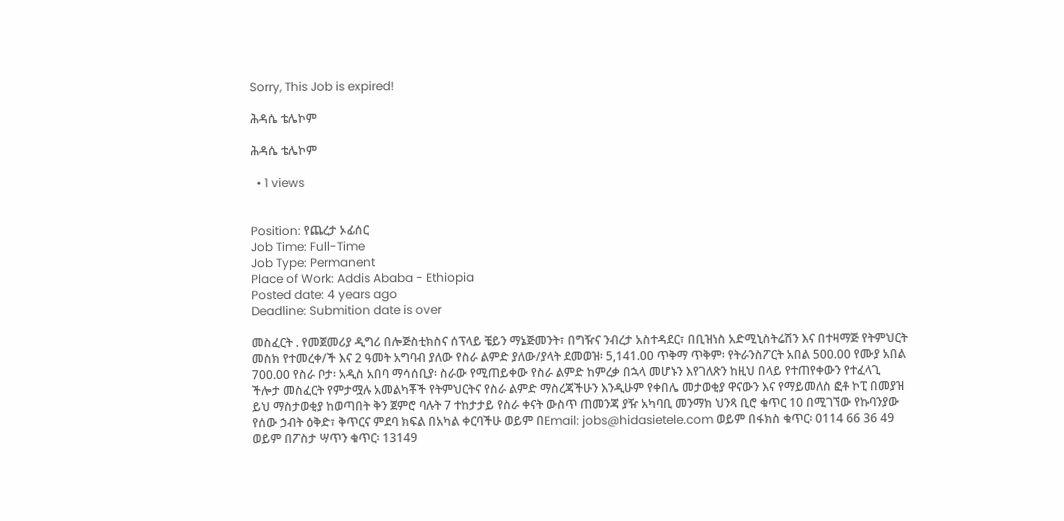Sorry, This Job is expired!

ሕዳሴ ቴሌኮም

ሕዳሴ ቴሌኮም

  • 1 views


Position: የጨረታ ኦፊሰር
Job Time: Full-Time
Job Type: Permanent
Place of Work: Addis Ababa - Ethiopia
Posted date: 4 years ago
Deadline: Submition date is over

መስፈርት . የመጀመሪያ ዲግሪ በሎጅስቲክስና ሰፕላይ ቼይን ማኔጅመንት፣ በግዥና ንብረታ አስተዳደር፣ በቢዝነስ አድሚኒስትሬሽን እና በተዛማጅ የትምህርት መስክ የተመረቀ/ች እና 2 ዓመት አግባብ ያለው የስራ ልምድ ያለው/ያላት ደመወዝ፡ 5,141.00 ጥቅማ ጥቅም፡ የትራንስፖርት አበል 500.00 የሙያ አበል 700.00 የስራ ቦታ፡ አዲስ አበባ ማሳሰቢያ፡ ስራው የሚጠይቀው የስራ ልምድ ከምረቃ በኋላ መሆኑን እየገለጽን ከዚህ በላይ የተጠየቀውን የተፈላጊ ችሎታ መስፈርት የምታሟሉ አመልካቾች የትምህርትና የስራ ልምድ ማስረጃችሁን እንዲሁም የቀበሌ መታወቂያ ዋናውን እና የማይመለስ ፎቶ ኮፒ በመያዝ ይህ ማስታወቂያ ከወጣበት ቅን ጀምሮ ባሉት 7 ተከታታይ የስራ ቀናት ውስጥ ጠመንጃ ያዥ አካባቢ መንማክ ህንጻ ቢሮ ቁጥር 10 በሚገኘው የኩባንያው የሰው ኃብት ዕቅድ፣ ቅጥርና ምደባ ክፍል በአካል ቀርባችሁ ወይም በEmail: jobs@hidasietele.com ወይም በፋክስ ቁጥር፡ 0114 66 36 49 ወይም በፖስታ ሣጥን ቁጥር፡ 13149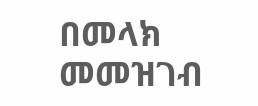በመላክ መመዝገብ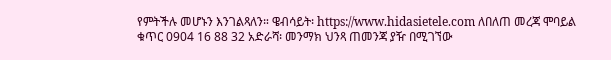የምትችሉ መሆኑን እንገልጻለን። ዌብሳይት፡ https://www.hidasietele.com ለበለጠ መረጃ ሞባይል ቁጥር 0904 16 88 32 አድራሻ፡ መንማክ ህንጻ ጠመንጃ ያዥ በሚገኘው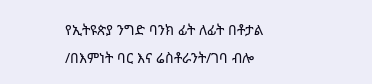የኢትዩጵያ ንግድ ባንክ ፊት ለፊት በቶታል /በእምነት ባር እና ሬስቶራንት/ገባ ብሎ